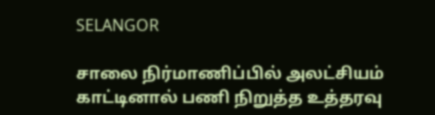SELANGOR

சாலை நிர்மாணிப்பில் அலட்சியம் காட்டினால் பணி நிறுத்த உத்தரவு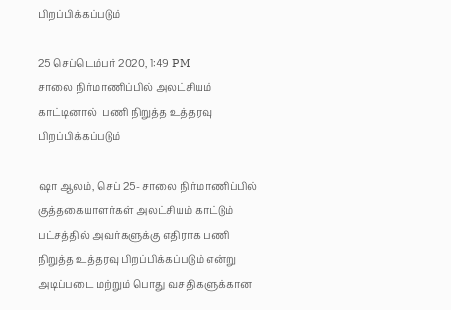பிறப்பிக்கப்படும்

25 செப்டெம்பர் 2020, 1:49 PM
சாலை நிர்மாணிப்பில் அலட்சியம் காட்டினால்  பணி நிறுத்த உத்தரவு பிறப்பிக்கப்படும்

ஷா ஆலம், செப் 25- சாலை நிர்மாணிப்பில் குத்தகையாளர்கள் அலட்சியம் காட்டும் பட்சத்தில் அவர்களுக்கு எதிராக பணி நிறுத்த உத்தரவு பிறப்பிக்கப்படும் என்று அடிப்படை மற்றும் பொது வசதிகளுக்கான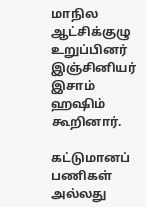மாநில ஆட்சிக்குழு உறுப்பினர் இஞ்சினியர் இசாம் ஹஷிம்  கூறினார்.

கட்டுமானப் பணிகள் அல்லது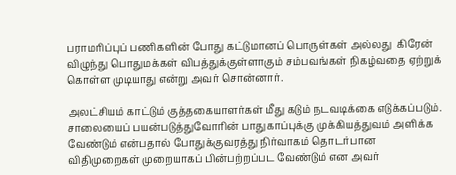பராமரிப்புப் பணிகளின் போது கட்டுமானப் பொருள்கள் அல்லது  கிரேன் விழுந்து பொதுமக்கள் விபத்துக்குள்ளாகும் சம்பவங்கள் நிகழ்வதை ஏற்றுக் கொள்ள முடியாது என்று அவர் சொன்னார்.

அலட்சியம் காட்டும் குத்தகையாளர்கள் மீது கடும் நடவடிக்கை எடுக்கப்படும். சாலையைப் பயன்படுத்துவோரின் பாதுகாப்புக்கு முக்கியத்துவம் அளிக்க வேண்டும் என்பதால் போதுக்குவரத்து நிர்வாகம் தொடர்பான விதிமுறைகள் முறையாகப் பின்பற்றப்பட வேண்டும் என அவர்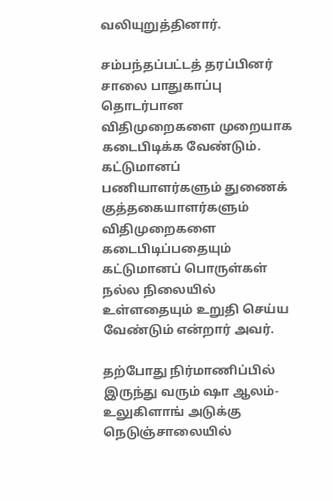வலியுறுத்தினார்.

சம்பந்தப்பட்டத் தரப்பினர் சாலை பாதுகாப்பு தொடர்பான விதிமுறைகளை முறையாக கடைபிடிக்க வேண்டும். கட்டுமானப் பணியாளர்களும் துணைக் குத்தகையாளர்களும் விதிமுறைகளை கடைபிடிப்பதையும் கட்டுமானப் பொருள்கள் நல்ல நிலையில் உள்ளதையும் உறுதி செய்ய வேண்டும் என்றார் அவர்.

தற்போது நிர்மாணிப்பில் இருந்து வரும் ஷா ஆலம்-உலுகிளாங் அடுக்கு நெடுஞ்சாலையில்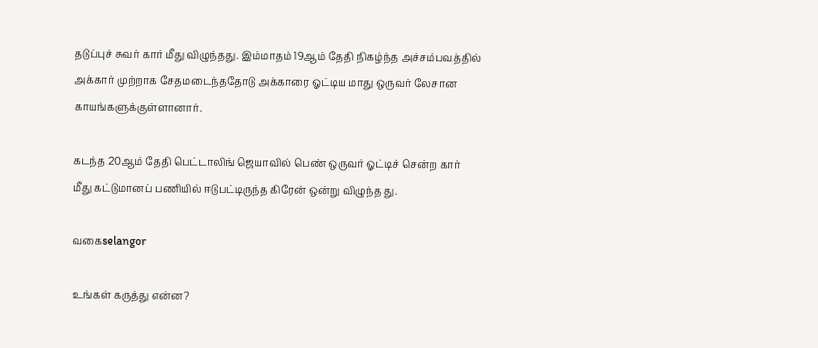தடுப்புச் சுவர் கார் மீது விழுந்தது. இம்மாதம் 19ஆம் தேதி நிகழ்ந்த அச்சம்பவத்தில்  அக்கார் முற்றாக சேதமடைந்ததோடு அக்காரை ஓட்டிய மாது ஒருவர் லேசான காயங்களுக்குள்ளானார்.

கடந்த 20ஆம் தேதி பெட்டாலிங் ஜெயாவில் பெண் ஒருவர் ஓட்டிச் சென்ற கார் மீது கட்டுமானப் பணியில் ஈடுபட்டிருந்த கிரேன் ஒன்று விழுந்த து.

வகைselangor

உங்கள் கருத்து என்ன?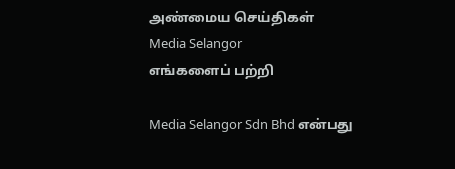அண்மைய செய்திகள்
Media Selangor
எங்களைப் பற்றி

Media Selangor Sdn Bhd என்பது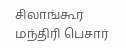சிலாங்கூர் மந்திரி பெசார்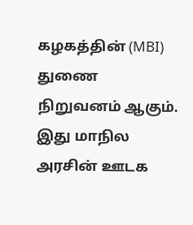கழகத்தின் (MBI) துணை நிறுவனம் ஆகும். இது மாநில அரசின் ஊடக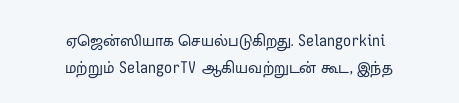ஏஜென்ஸியாக செயல்படுகிறது. Selangorkini மற்றும் SelangorTV ஆகியவற்றுடன் கூட, இந்த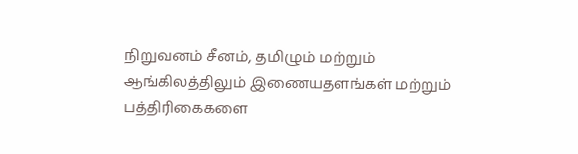நிறுவனம் சீனம், தமிழும் மற்றும் ஆங்கிலத்திலும் இணையதளங்கள் மற்றும் பத்திரிகைகளை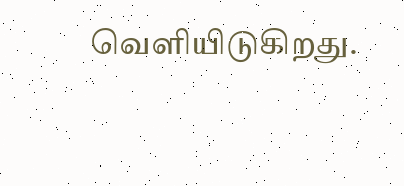வெளியிடுகிறது.